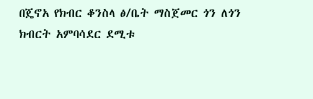በጄኖአ የክብር ቆንስላ ፅ/ቤት ማስጀመር ጎን ለጎን ክብርት አምባሳደር ደሚቱ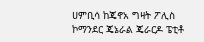ሀምቢሳ ከጄኖአ ግዛት ፖሊስ ኮማንደር ጄኔራል ጄራርዶ ፔቲቶ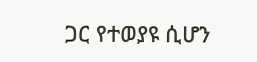ጋር የተወያዩ ሲሆን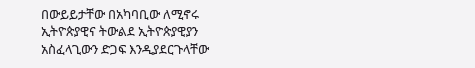በውይይታቸው በአካባቢው ለሚኖሩ ኢትዮጵያዊና ትውልደ ኢትዮጵያዊያን አስፈላጊውን ድጋፍ እንዲያደርጉላቸው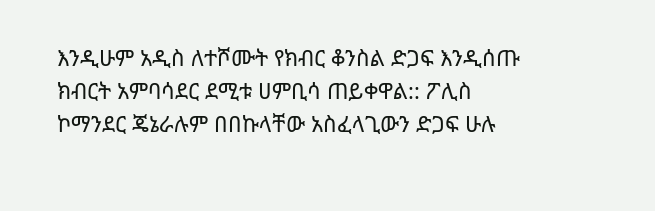እንዲሁም አዲስ ለተሾሙት የክብር ቆንስል ድጋፍ እንዲሰጡ ክብርት አምባሳደር ደሚቱ ሀምቢሳ ጠይቀዋል:: ፖሊስ ኮማንደር ጄኔራሉም በበኩላቸው አስፈላጊውን ድጋፍ ሁሉ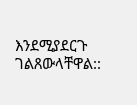እንደሚያደርጉ ገልጸውላቸዋል::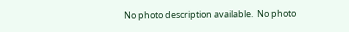No photo description available.  No photo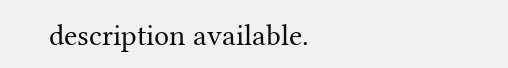description available.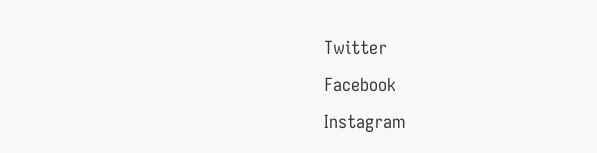Twitter
Facebook
Instagram